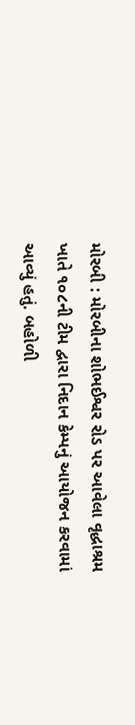મોરબી : મોરબીના શોભઈશ્વર રોડ પર આવેલા વૃદ્ધાશ્રમ ખાતે ૧૦૮ની ટીમ દ્વારા નિદાન કેમ્પનું આયોજન કરવામાં આવ્યું હતું. બહોળી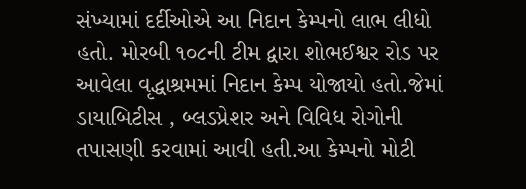સંખ્યામાં દર્દીઓએ આ નિદાન કેમ્પનો લાભ લીધો હતો. મોરબી ૧૦૮ની ટીમ દ્વારા શોભઈશ્વર રોડ પર આવેલા વૃદ્ધાશ્રમમાં નિદાન કેમ્પ યોજાયો હતો.જેમાં ડાયાબિટીસ , બ્લડપ્રેશર અને વિવિધ રોગોની તપાસણી કરવામાં આવી હતી.આ કેમ્પનો મોટી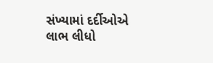સંખ્યામાં દર્દીઓએ લાભ લીધો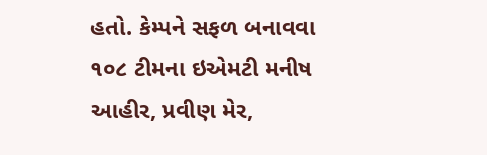હતો. કેમ્પને સફળ બનાવવા ૧૦૮ ટીમના ઇએમટી મનીષ આહીર, પ્રવીણ મેર,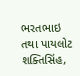ભરતભાઇ તથા પાયલોટ શક્તિસિંહ,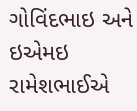ગોવિંદભાઇ અને ઇએમઇ રામેશભાઈએ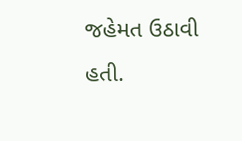જહેમત ઉઠાવી હતી.